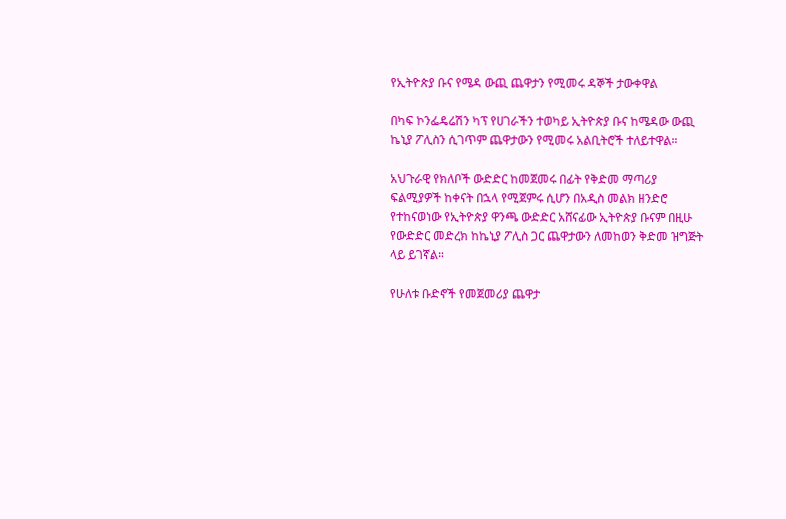የኢትዮጵያ ቡና የሜዳ ውጪ ጨዋታን የሚመሩ ዳኞች ታውቀዋል

በካፍ ኮንፌዴሬሽን ካፕ የሀገራችን ተወካይ ኢትዮጵያ ቡና ከሜዳው ውጪ ኬኒያ ፖሊስን ሲገጥም ጨዋታውን የሚመሩ አልቢትሮች ተለይተዋል።

አህጉራዊ የክለቦች ውድድር ከመጀመሩ በፊት የቅድመ ማጣሪያ ፍልሚያዎች ከቀናት በኋላ የሚጀምሩ ሲሆን በአዲስ መልክ ዘንድሮ የተከናወነው የኢትዮጵያ ዋንጫ ውድድር አሸናፊው ኢትዮጵያ ቡናም በዚሁ የውድድር መድረክ ከኬኒያ ፖሊስ ጋር ጨዋታውን ለመከወን ቅድመ ዝግጅት ላይ ይገኛል።

የሁለቱ ቡድኖች የመጀመሪያ ጨዋታ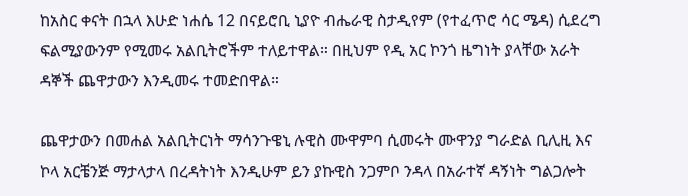ከአስር ቀናት በኋላ እሁድ ነሐሴ 12 በናይሮቢ ኒያዮ ብሔራዊ ስታዲየም (የተፈጥሮ ሳር ሜዳ) ሲደረግ ፍልሚያውንም የሚመሩ አልቢትሮችም ተለይተዋል። በዚህም የዲ አር ኮንጎ ዜግነት ያላቸው አራት ዳኞች ጨዋታውን እንዲመሩ ተመድበዋል።

ጨዋታውን በመሐል አልቢትርነት ማሳንጉዌኒ ሉዊስ ሙዋምባ ሲመሩት ሙዋንያ ግራድል ቢሊዚ እና ኮላ አርቼንጅ ማታላታላ በረዳትነት እንዲሁም ይን ያኩዊስ ንጋምቦ ንዳላ በአራተኛ ዳኝነት ግልጋሎት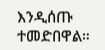እንዲሰጡ ተመድበዋል።